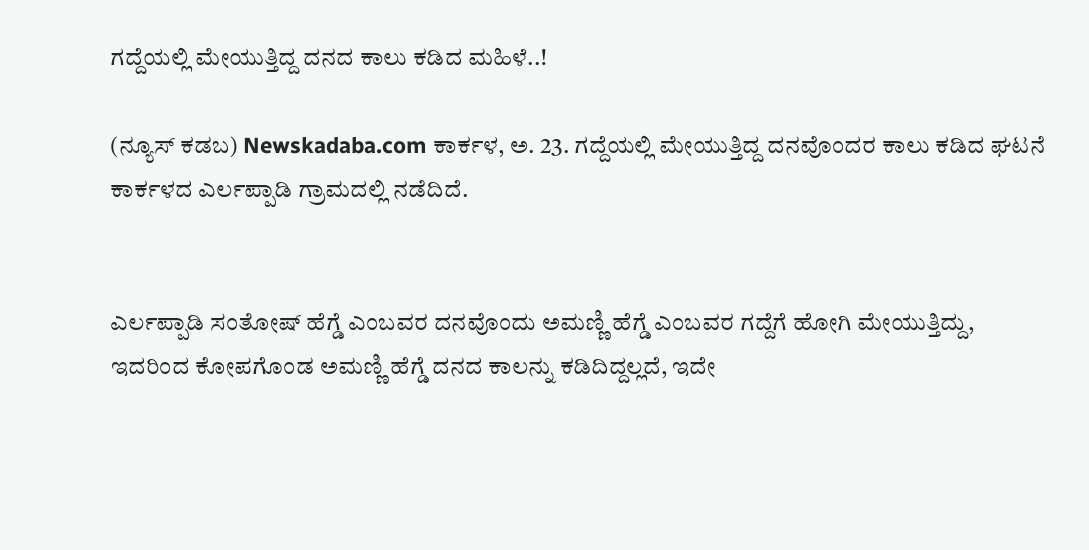ಗದ್ದೆಯಲ್ಲಿ ಮೇಯುತ್ತಿದ್ದ ದನದ ಕಾಲು ಕಡಿದ ಮಹಿಳೆ..!

(ನ್ಯೂಸ್ ಕಡಬ) Newskadaba.com ಕಾರ್ಕಳ, ಅ. 23. ಗದ್ದೆಯಲ್ಲಿ ಮೇಯುತ್ತಿದ್ದ ದನವೊಂದರ ಕಾಲು ಕಡಿದ ಘಟನೆ ಕಾರ್ಕಳದ ಎರ್ಲಪ್ಪಾಡಿ ಗ್ರಾಮದಲ್ಲಿ ನಡೆದಿದೆ.


ಎರ್ಲಪ್ಪಾಡಿ ಸಂತೋಷ್ ಹೆಗ್ಡೆ ಎಂಬವರ ದನವೊಂದು ಅಮಣ್ಣಿ ಹೆಗ್ಡೆ ಎಂಬವರ ಗದ್ದೆಗೆ ಹೋಗಿ ಮೇಯುತ್ತಿದ್ದು, ಇದರಿಂದ ಕೋಪಗೊಂಡ ಅಮಣ್ಣಿ ಹೆಗ್ಡೆ ದನದ ಕಾಲನ್ನು ಕಡಿದಿದ್ದಲ್ಲದೆ, ಇದೇ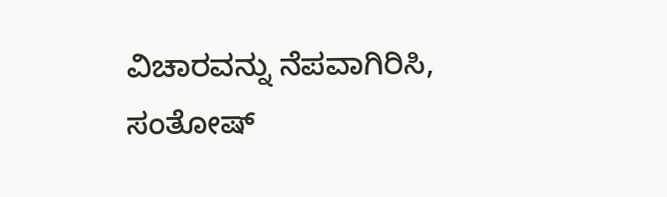ವಿಚಾರವನ್ನು ನೆಪವಾಗಿರಿಸಿ, ಸಂತೋಷ್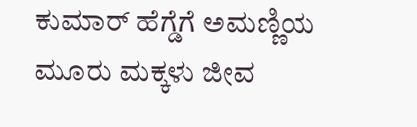ಕುಮಾರ್ ಹೆಗ್ಡೆಗೆ ಅಮಣ್ಣಿಯ ಮೂರು ಮಕ್ಕಳು ಜೀವ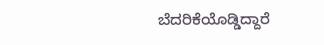ಬೆದರಿಕೆಯೊಡ್ಡಿದ್ದಾರೆ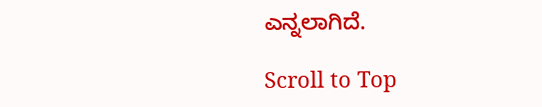ಎನ್ನಲಾಗಿದೆ.

Scroll to Top